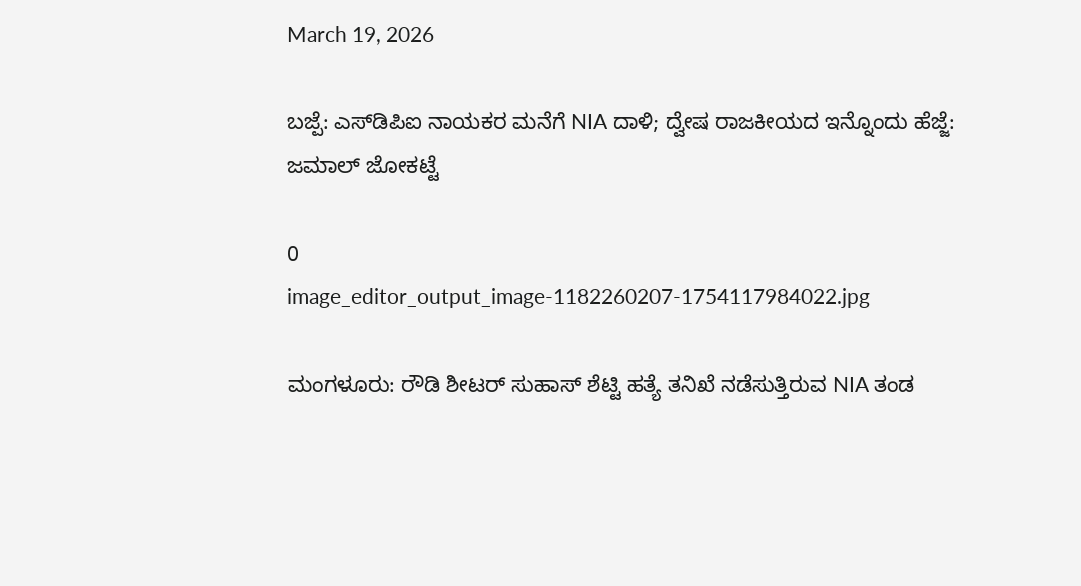March 19, 2026

ಬಜ್ಪೆ: ಎಸ್‌ಡಿಪಿಐ ನಾಯಕರ ಮನೆಗೆ NIA ದಾಳಿ; ದ್ವೇಷ ರಾಜಕೀಯದ ಇನ್ನೊಂದು ಹೆಜ್ಜೆ: ಜಮಾಲ್ ಜೋಕಟ್ಟೆ

0
image_editor_output_image-1182260207-1754117984022.jpg

ಮಂಗಳೂರು: ರೌಡಿ ಶೀಟರ್ ಸುಹಾಸ್ ಶೆಟ್ಟಿ ಹತ್ಯೆ ತನಿಖೆ ನಡೆಸುತ್ತಿರುವ NIA ತಂಡ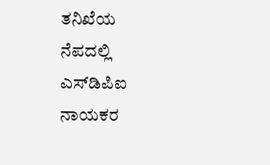ತನಿಖೆಯ ನೆಪದಲ್ಲಿ ಎಸ್‌ಡಿಪಿಐ ನಾಯಕರ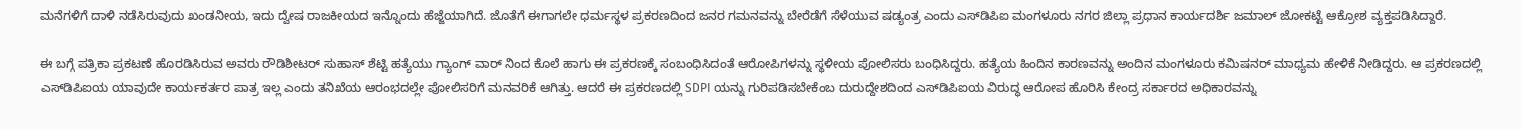ಮನೆಗಳಿಗೆ ದಾಳಿ ನಡೆಸಿರುವುದು ಖಂಡನೀಯ, ಇದು ದ್ವೇಷ ರಾಜಕೀಯದ ಇನ್ನೊಂದು ಹೆಜ್ಜೆಯಾಗಿದೆ. ಜೊತೆಗೆ ಈಗಾಗಲೇ ಧರ್ಮಸ್ಥಳ ಪ್ರಕರಣದಿಂದ ಜನರ ಗಮನವನ್ನು ಬೇರೆಡೆಗೆ ಸೆಳೆಯುವ ಷಡ್ಯಂತ್ರ ಎಂದು ಎಸ್‌ಡಿಪಿಐ ಮಂಗಳೂರು ನಗರ ಜಿಲ್ಲಾ ಪ್ರಧಾನ ಕಾರ್ಯದರ್ಶಿ ಜಮಾಲ್ ಜೋಕಟ್ಟೆ ಆಕ್ರೋಶ ವ್ಯಕ್ತಪಡಿಸಿದ್ದಾರೆ.

ಈ ಬಗ್ಗೆ ಪತ್ರಿಕಾ ಪ್ರಕಟಣೆ ಹೊರಡಿಸಿರುವ ಅವರು ರೌಡಿಶೀಟರ್ ಸುಹಾಸ್ ಶೆಟ್ಟಿ ಹತ್ಯೆಯು ಗ್ಯಾಂಗ್ ವಾರ್ ನಿಂದ ಕೊಲೆ ಹಾಗು ಈ ಪ್ರಕರಣಕ್ಕೆ ಸಂಬಂಧಿಸಿದಂತೆ ಆರೋಪಿಗಳನ್ನು ಸ್ಥಳೀಯ ಪೋಲಿಸರು ಬಂಧಿಸಿದ್ದರು. ಹತ್ಯೆಯ ಹಿಂದಿನ ಕಾರಣವನ್ನು ಅಂದಿನ ಮಂಗಳೂರು ಕಮಿಷನರ್ ಮಾಧ್ಯಮ ಹೇಳಿಕೆ ನೀಡಿದ್ದರು. ಆ ಪ್ರಕರಣದಲ್ಲಿ ಎಸ್‌ಡಿಪಿಐಯ ಯಾವುದೇ ಕಾರ್ಯಕರ್ತರ ಪಾತ್ರ ಇಲ್ಲ ಎಂದು ತನಿಖೆಯ ಆರಂಭದಲ್ಲೇ ಪೋಲಿಸರಿಗೆ ಮನವರಿಕೆ ಆಗಿತ್ತು. ಆದರೆ ಈ ಪ್ರಕರಣದಲ್ಲಿ SDPI ಯನ್ನು ಗುರಿಪಡಿಸಬೇಕೆಂಬ ದುರುದ್ದೇಶದಿಂದ ಎಸ್‌ಡಿಪಿಐಯ ವಿರುದ್ಧ ಆರೋಪ ಹೊರಿಸಿ ಕೇಂದ್ರ ಸರ್ಕಾರದ ಅಧಿಕಾರವನ್ನು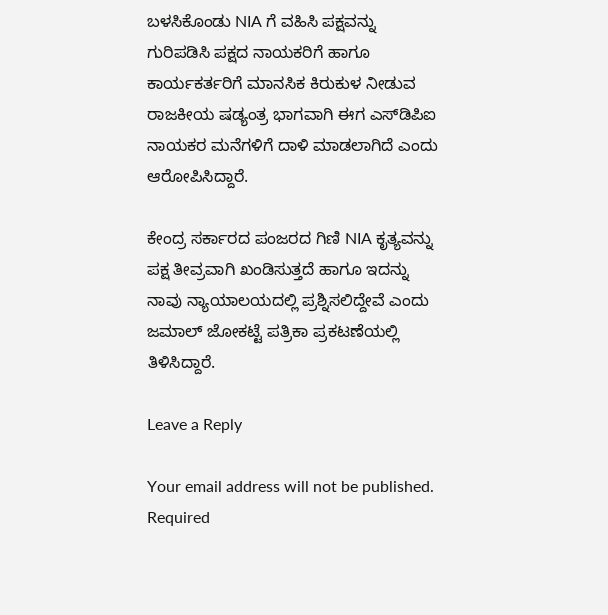ಬಳಸಿಕೊಂಡು NIA ಗೆ ವಹಿಸಿ ಪಕ್ಷವನ್ನು ಗುರಿಪಡಿಸಿ ಪಕ್ಷದ ನಾಯಕರಿಗೆ ಹಾಗೂ ಕಾರ್ಯಕರ್ತರಿಗೆ ಮಾನಸಿಕ ಕಿರುಕುಳ ನೀಡುವ ರಾಜಕೀಯ ಷಡ್ಯಂತ್ರ ಭಾಗವಾಗಿ ಈಗ ಎಸ್‌ಡಿಪಿಐ ನಾಯಕರ ಮನೆಗಳಿಗೆ ದಾಳಿ ಮಾಡಲಾಗಿದೆ ಎಂದು ಆರೋಪಿಸಿದ್ದಾರೆ.

ಕೇಂದ್ರ ಸರ್ಕಾರದ ಪಂಜರದ ಗಿಣಿ NIA ಕೃತ್ಯವನ್ನು ಪಕ್ಷ ತೀವ್ರವಾಗಿ ಖಂಡಿಸುತ್ತದೆ ಹಾಗೂ ಇದನ್ನು ನಾವು ನ್ಯಾಯಾಲಯದಲ್ಲಿ ಪ್ರಶ್ನಿಸಲಿದ್ದೇವೆ ಎಂದು ಜಮಾಲ್ ಜೋಕಟ್ಟೆ ಪತ್ರಿಕಾ ಪ್ರಕಟಣೆಯಲ್ಲಿ ತಿಳಿಸಿದ್ದಾರೆ.

Leave a Reply

Your email address will not be published. Required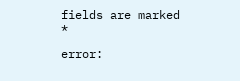fields are marked *

error: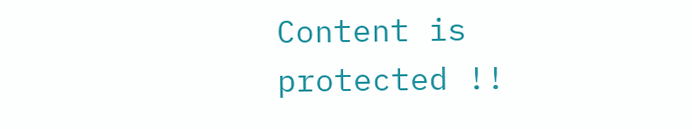Content is protected !!